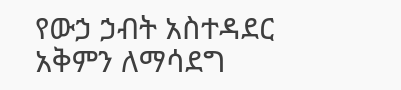የውኃ ኃብት አስተዳደር አቅምን ለማሳደግ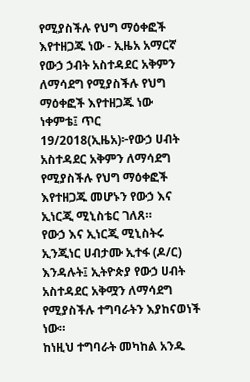የሚያስችሉ የህግ ማዕቀፎች እየተዘጋጁ ነው - ኢዜአ አማርኛ
የውኃ ኃብት አስተዳደር አቅምን ለማሳደግ የሚያስችሉ የህግ ማዕቀፎች እየተዘጋጁ ነው
ነቀምቴ፤ ጥር 19/2018(ኢዜአ)፦የውኃ ሀብት አስተዳደር አቅምን ለማሳደግ የሚያስችሉ የህግ ማዕቀፎች እየተዘጋጁ መሆኑን የውኃ እና ኢነርጂ ሚኒስቴር ገለጸ።
የውኃ እና ኢነርጂ ሚኒስትሩ ኢንጂነር ሀብታሙ ኢተፋ (ዶ/ር) እንዳሉት፤ ኢትዮጵያ የውኃ ሀብት አስተዳደር አቅሟን ለማሳደግ የሚያስችሉ ተግባራትን እያከናወነች ነው።
ከነዚህ ተግባራት መካከል አንዱ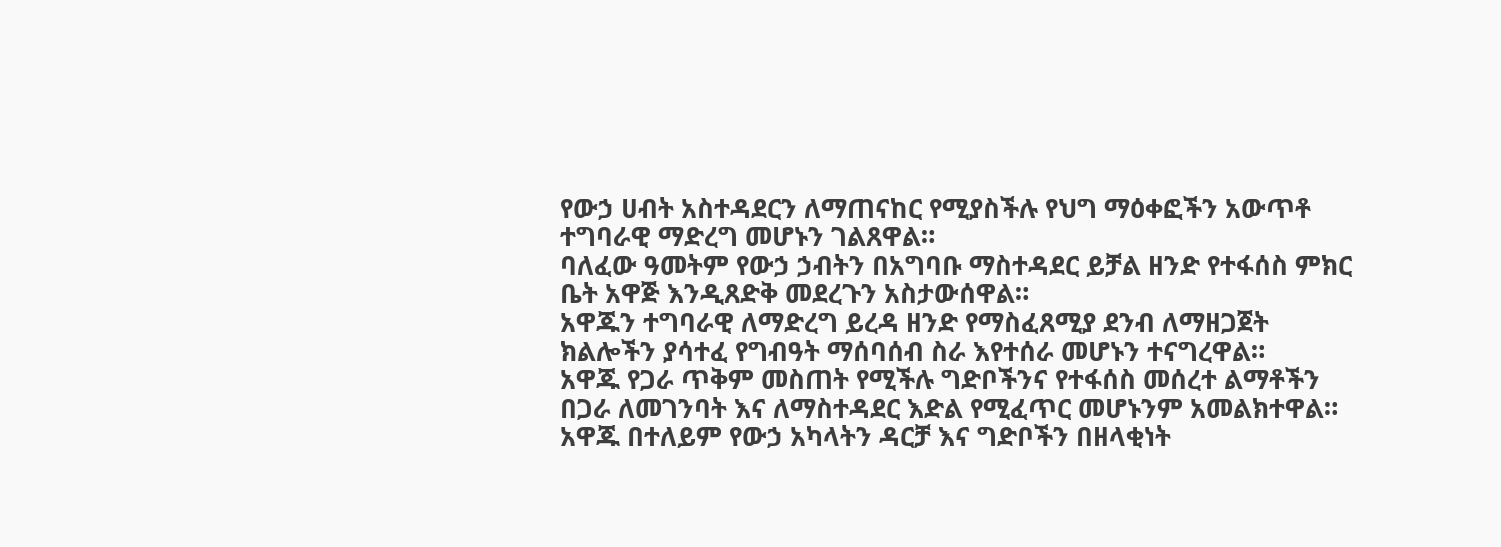የውኃ ሀብት አስተዳደርን ለማጠናከር የሚያስችሉ የህግ ማዕቀፎችን አውጥቶ ተግባራዊ ማድረግ መሆኑን ገልጸዋል።
ባለፈው ዓመትም የውኃ ኃብትን በአግባቡ ማስተዳደር ይቻል ዘንድ የተፋሰስ ምክር ቤት አዋጅ እንዲጸድቅ መደረጉን አስታውሰዋል።
አዋጁን ተግባራዊ ለማድረግ ይረዳ ዘንድ የማስፈጸሚያ ደንብ ለማዘጋጀት ክልሎችን ያሳተፈ የግብዓት ማሰባሰብ ስራ እየተሰራ መሆኑን ተናግረዋል።
አዋጁ የጋራ ጥቅም መስጠት የሚችሉ ግድቦችንና የተፋሰስ መሰረተ ልማቶችን በጋራ ለመገንባት እና ለማስተዳደር እድል የሚፈጥር መሆኑንም አመልክተዋል።
አዋጁ በተለይም የውኃ አካላትን ዳርቻ እና ግድቦችን በዘላቂነት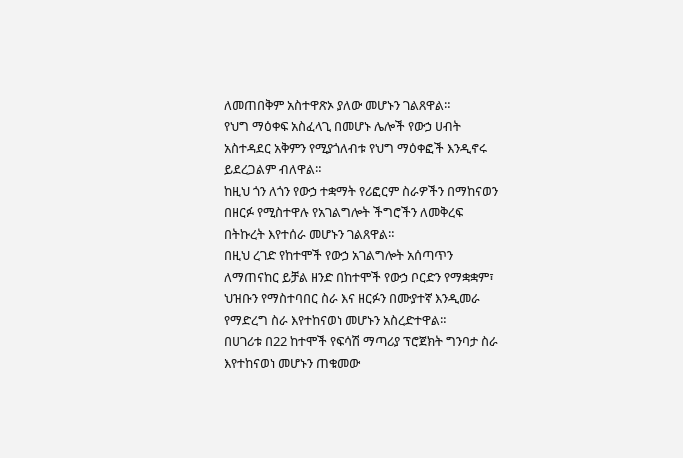ለመጠበቅም አስተዋጽኦ ያለው መሆኑን ገልጸዋል።
የህግ ማዕቀፍ አስፈላጊ በመሆኑ ሌሎች የውኃ ሀብት አስተዳደር አቅምን የሚያጎለብቱ የህግ ማዕቀፎች እንዲኖሩ ይደረጋልም ብለዋል።
ከዚህ ጎን ለጎን የውኃ ተቋማት የሪፎርም ስራዎችን በማከናወን በዘርፉ የሚስተዋሉ የአገልግሎት ችግሮችን ለመቅረፍ በትኩረት እየተሰራ መሆኑን ገልጸዋል።
በዚህ ረገድ የከተሞች የውኃ አገልግሎት አሰጣጥን ለማጠናከር ይቻል ዘንድ በከተሞች የውኃ ቦርድን የማቋቋም፣ ህዝቡን የማስተባበር ስራ እና ዘርፉን በሙያተኛ እንዲመራ የማድረግ ስራ እየተከናወነ መሆኑን አስረድተዋል።
በሀገሪቱ በ22 ከተሞች የፍሳሽ ማጣሪያ ፕሮጀክት ግንባታ ስራ እየተከናወነ መሆኑን ጠቁመው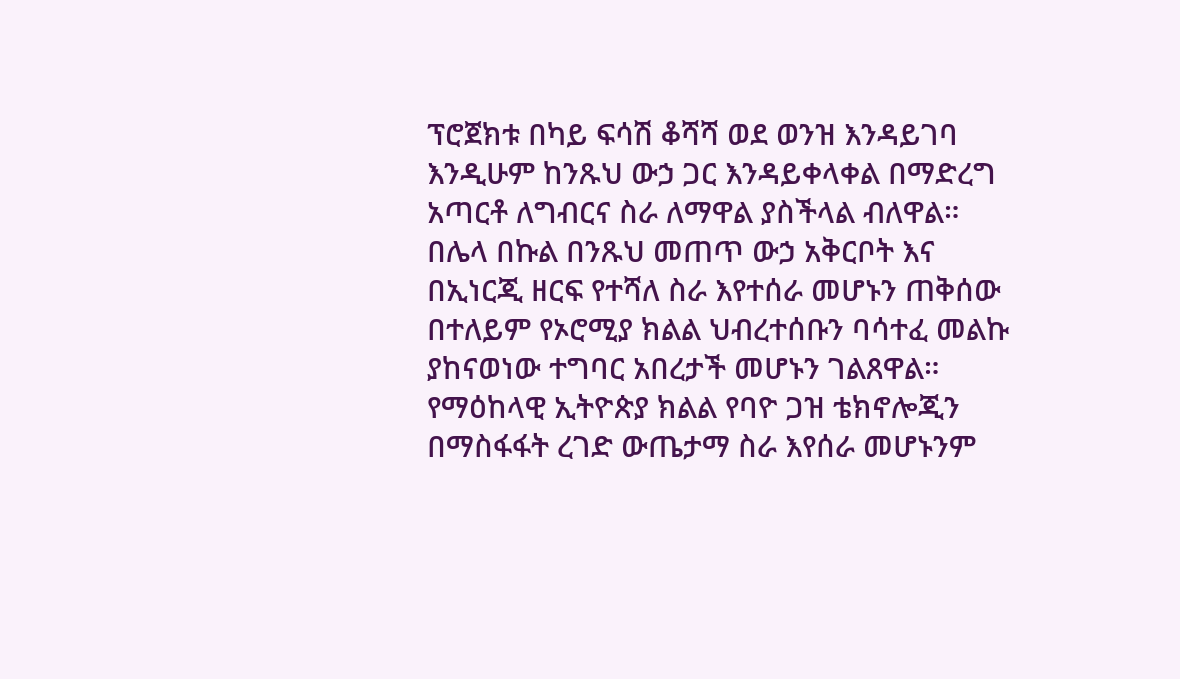ፕሮጀክቱ በካይ ፍሳሽ ቆሻሻ ወደ ወንዝ እንዳይገባ እንዲሁም ከንጹህ ውኃ ጋር እንዳይቀላቀል በማድረግ አጣርቶ ለግብርና ስራ ለማዋል ያስችላል ብለዋል።
በሌላ በኩል በንጹህ መጠጥ ውኃ አቅርቦት እና በኢነርጂ ዘርፍ የተሻለ ስራ እየተሰራ መሆኑን ጠቅሰው በተለይም የኦሮሚያ ክልል ህብረተሰቡን ባሳተፈ መልኩ ያከናወነው ተግባር አበረታች መሆኑን ገልጸዋል።
የማዕከላዊ ኢትዮጵያ ክልል የባዮ ጋዝ ቴክኖሎጂን በማስፋፋት ረገድ ውጤታማ ስራ እየሰራ መሆኑንም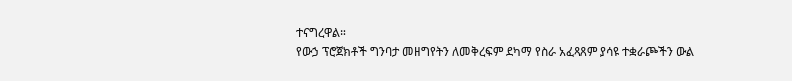ተናግረዋል።
የውኃ ፕሮጀክቶች ግንባታ መዘግየትን ለመቅረፍም ደካማ የስራ አፈጻጸም ያሳዩ ተቋራጮችን ውል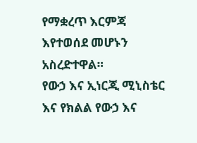የማቋረጥ እርምጃ እየተወሰደ መሆኑን አስረድተዋል።
የውኃ እና ኢነርጂ ሚኒስቴር እና የክልል የውኃ እና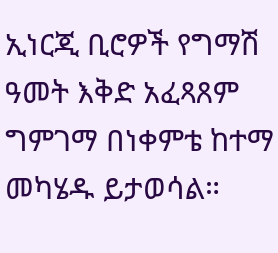ኢነርጂ ቢሮዎች የግማሽ ዓመት እቅድ አፈጻጸም ግምገማ በነቀምቴ ከተማ መካሄዱ ይታወሳል።